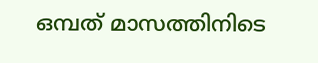ഒമ്പത് മാസത്തിനിടെ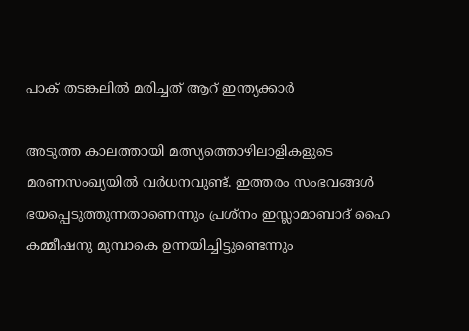പാക് തടങ്കലിൽ മരിച്ചത് ആറ് ഇന്ത്യക്കാർ

അടുത്ത കാലത്തായി മത്സ്യത്തൊഴിലാളികളുടെ മരണസംഖ്യയിൽ വർധനവുണ്ട്. ഇത്തരം സംഭവങ്ങൾ ഭയപ്പെടുത്തുന്നതാണെന്നും പ്രശ്നം ഇസ്ലാമാബാദ് ഹൈ കമ്മീഷനു മുമ്പാകെ ഉന്നയിച്ചിട്ടുണ്ടെന്നും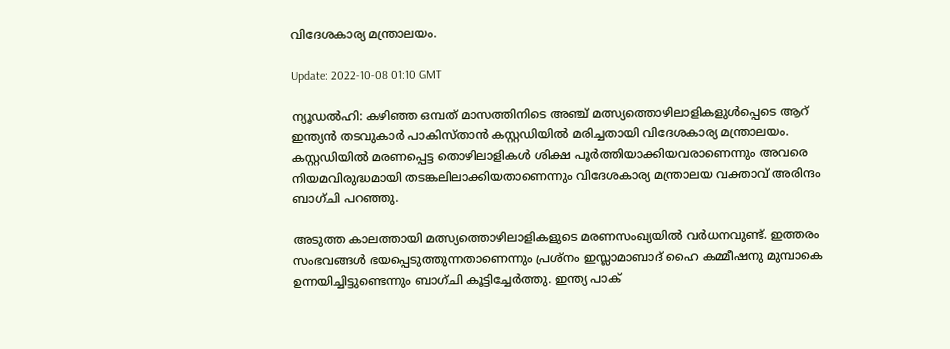വിദേശകാര്യ മന്ത്രാലയം.

Update: 2022-10-08 01:10 GMT

ന്യൂഡൽഹി: കഴിഞ്ഞ ഒമ്പത് മാസത്തിനിടെ അഞ്ച് മത്സ്യത്തൊഴിലാളികളുൾപ്പെടെ ആറ് ഇന്ത്യൻ തടവുകാർ പാകിസ്താൻ കസ്റ്റഡിയിൽ മരിച്ചതായി വിദേശകാര്യ മന്ത്രാലയം. കസ്റ്റഡിയിൽ മരണപ്പെട്ട തൊഴിലാളികൾ ശിക്ഷ പൂർത്തിയാക്കിയവരാണെന്നും അവരെ നിയമവിരുദ്ധമായി തടങ്കലിലാക്കിയതാണെന്നും വിദേശകാര്യ മന്ത്രാലയ വക്താവ് അരിന്ദം ബാഗ്ചി പറഞ്ഞു.

അടുത്ത കാലത്തായി മത്സ്യത്തൊഴിലാളികളുടെ മരണസംഖ്യയിൽ വർധനവുണ്ട്. ഇത്തരം സംഭവങ്ങൾ ഭയപ്പെടുത്തുന്നതാണെന്നും പ്രശ്നം ഇസ്ലാമാബാദ് ഹൈ കമ്മീഷനു മുമ്പാകെ ഉന്നയിച്ചിട്ടുണ്ടെന്നും ബാഗ്ചി കൂട്ടിച്ചേർത്തു. ഇന്ത്യ പാക്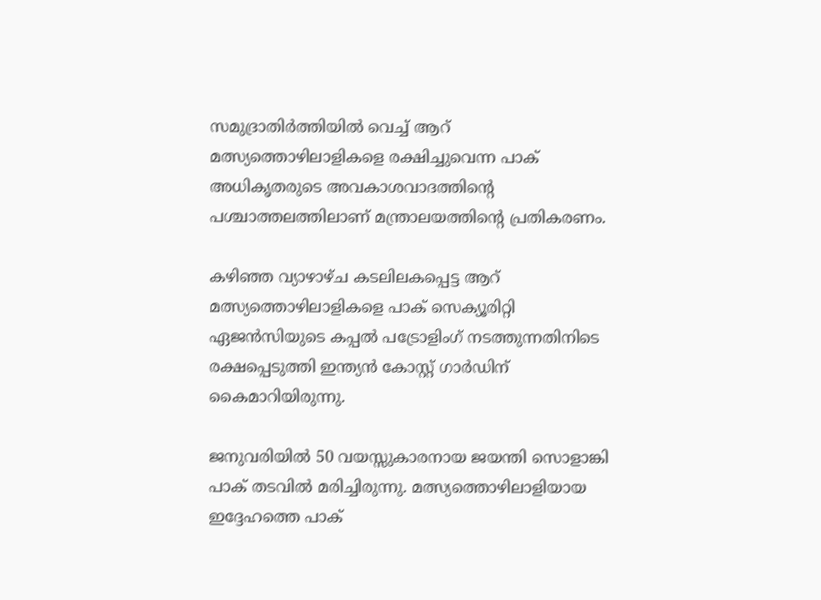സമുദ്രാതിർത്തിയിൽ വെച്ച് ആറ് മത്സ്യത്തൊഴിലാളികളെ രക്ഷിച്ചുവെന്ന പാക് അധികൃതരുടെ അവകാശവാദത്തിന്റെ പശ്ചാത്തലത്തിലാണ് മന്ത്രാലയത്തിന്റെ പ്രതികരണം.

കഴിഞ്ഞ വ്യാഴാഴ്ച കടലിലകപ്പെട്ട ആറ് മത്സ്യത്തൊഴിലാളികളെ പാക് സെക്യൂരിറ്റി ഏജൻസിയുടെ കപ്പൽ പട്രോളിംഗ് നടത്തുന്നതിനിടെ രക്ഷപ്പെടുത്തി ഇന്ത്യൻ കോസ്റ്റ് ഗാർഡിന് കൈമാറിയിരുന്നു.

ജനുവരിയിൽ 50 വയസ്സുകാരനായ ജയന്തി സൊളാങ്കി പാക് തടവിൽ മരിച്ചിരുന്നു. മത്സ്യത്തൊഴിലാളിയായ ഇദ്ദേഹത്തെ പാക്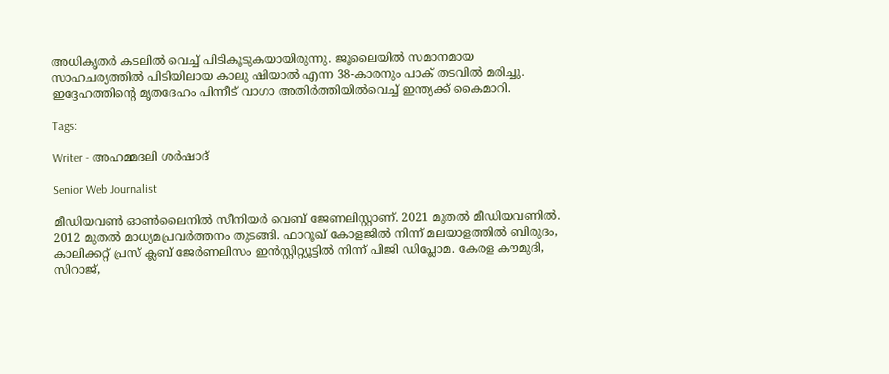അധികൃതർ കടലിൽ വെച്ച് പിടികൂടുകയായിരുന്നു. ജൂലൈയിൽ സമാനമായ സാഹചര്യത്തിൽ പിടിയിലായ കാലു ഷിയാൽ എന്ന 38-കാരനും പാക് തടവിൽ മരിച്ചു. ഇദ്ദേഹത്തിന്റെ മൃതദേഹം പിന്നീട് വാഗാ അതിർത്തിയിൽവെച്ച് ഇന്ത്യക്ക് കൈമാറി.

Tags:

Writer - അഹമ്മദലി ശര്‍ഷാദ്

Senior Web Journalist

മീഡിയവൺ ഓൺലൈനിൽ സീനിയർ വെബ് ജേണലിസ്റ്റാണ്. 2021 മുതൽ മീഡിയവണിൽ. 2012 മുതൽ മാധ്യമപ്രവർത്തനം തുടങ്ങി. ഫാറൂഖ് കോളജിൽ നിന്ന് മലയാളത്തിൽ ബിരുദം, കാലിക്കറ്റ് പ്രസ് ക്ലബ് ജേർണലിസം ഇൻസ്റ്റിറ്റ്യൂട്ടിൽ നിന്ന് പിജി ഡിപ്ലോമ. കേരള കൗമുദി, സിറാജ്,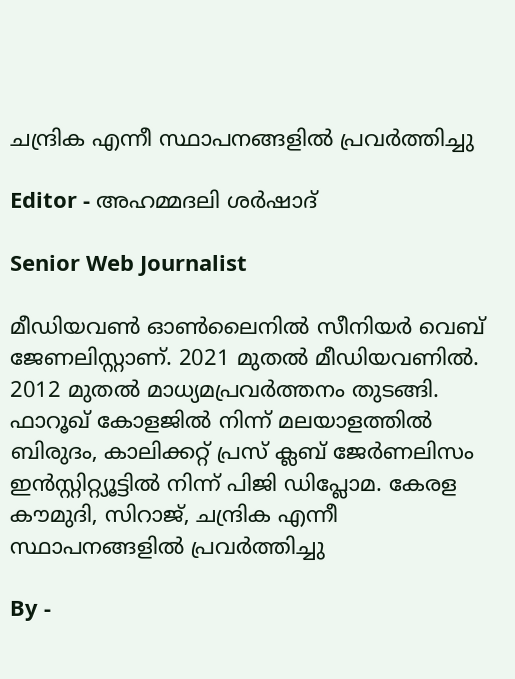ചന്ദ്രിക എന്നീ സ്ഥാപനങ്ങളിൽ പ്രവർത്തിച്ചു

Editor - അഹമ്മദലി ശര്‍ഷാദ്

Senior Web Journalist

മീഡിയവൺ ഓൺലൈനിൽ സീനിയർ വെബ് ജേണലിസ്റ്റാണ്. 2021 മുതൽ മീഡിയവണിൽ. 2012 മുതൽ മാധ്യമപ്രവർത്തനം തുടങ്ങി. ഫാറൂഖ് കോളജിൽ നിന്ന് മലയാളത്തിൽ ബിരുദം, കാലിക്കറ്റ് പ്രസ് ക്ലബ് ജേർണലിസം ഇൻസ്റ്റിറ്റ്യൂട്ടിൽ നിന്ന് പിജി ഡിപ്ലോമ. കേരള കൗമുദി, സിറാജ്, ചന്ദ്രിക എന്നീ സ്ഥാപനങ്ങളിൽ പ്രവർത്തിച്ചു

By -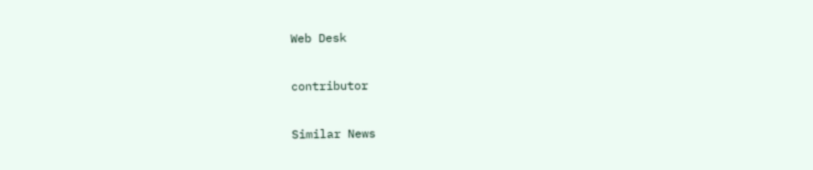Web Desk

contributor

Similar News